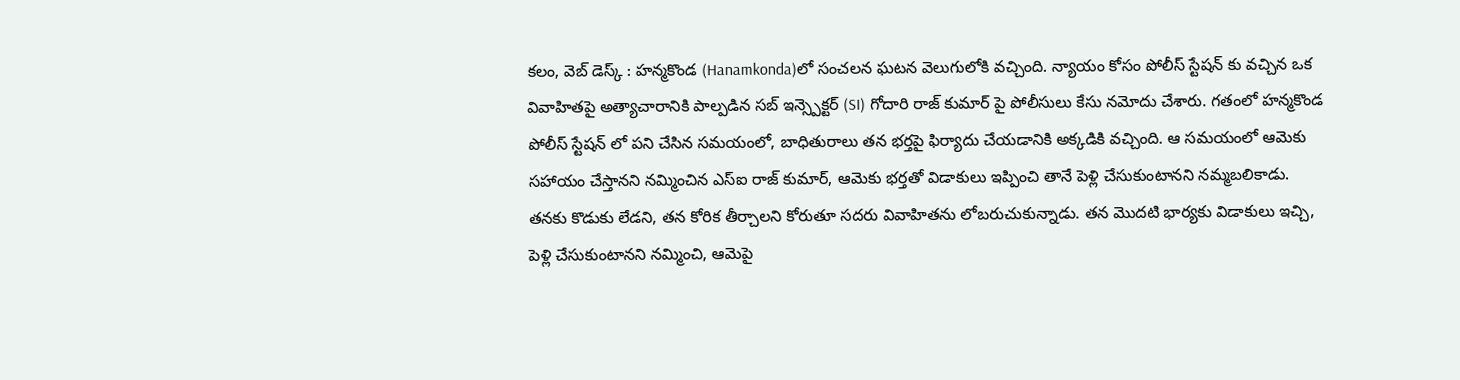కలం, వెబ్ డెస్క్ : హన్మకొండ (Hanamkonda)లో సంచలన ఘటన వెలుగులోకి వచ్చింది. న్యాయం కోసం పోలీస్ స్టేషన్ కు వచ్చిన ఒక వివాహితపై అత్యాచారానికి పాల్పడిన సబ్ ఇన్స్పెక్టర్ (SI) గోదారి రాజ్ కుమార్ పై పోలీసులు కేసు నమోదు చేశారు. గతంలో హన్మకొండ పోలీస్ స్టేషన్ లో పని చేసిన సమయంలో, బాధితురాలు తన భర్తపై ఫిర్యాదు చేయడానికి అక్కడికి వచ్చింది. ఆ సమయంలో ఆమెకు సహాయం చేస్తానని నమ్మించిన ఎస్ఐ రాజ్ కుమార్, ఆమెకు భర్తతో విడాకులు ఇప్పించి తానే పెళ్లి చేసుకుంటానని నమ్మబలికాడు.
తనకు కొడుకు లేడని, తన కోరిక తీర్చాలని కోరుతూ సదరు వివాహితను లోబరుచుకున్నాడు. తన మొదటి భార్యకు విడాకులు ఇచ్చి, పెళ్లి చేసుకుంటానని నమ్మించి, ఆమెపై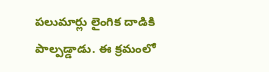పలుమార్లు లైంగిక దాడికి పాల్పడ్డాడు. ఈ క్రమంలో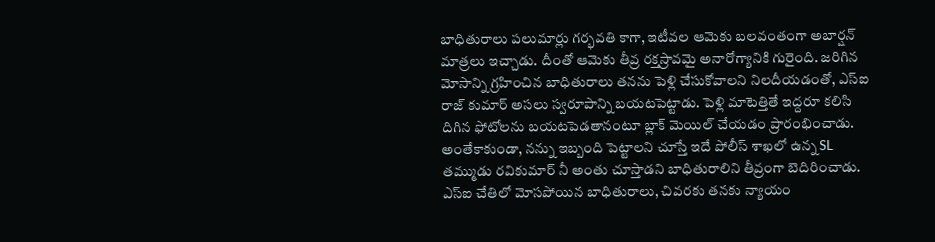బాధితురాలు పలుమార్లు గర్భవతి కాగా, ఇటీవల ఆమెకు బలవంతంగా అబార్షన్ మాత్రలు ఇచ్చాడు. దీంతో ఆమెకు తీవ్ర రక్తస్రావమై అనారోగ్యానికి గురైంది. జరిగిన మోసాన్ని గ్రహించిన బాధితురాలు తనను పెళ్లి చేసుకోవాలని నిలదీయడంతో, ఎస్ఐ రాజ్ కుమార్ అసలు స్వరూపాన్ని బయటపెట్టాడు. పెళ్లి మాటెత్తితే ఇద్దరూ కలిసి దిగిన ఫోటోలను బయటపెడతానంటూ బ్లాక్ మెయిల్ చేయడం ప్రారంభించాడు.
అంతేకాకుండా, నన్ను ఇబ్బంది పెట్టాలని చూస్తే ఇదే పోలీస్ శాఖలో ఉన్న SL తమ్ముడు రవికుమార్ నీ అంతు చూస్తాడని బాధితురాలిని తీవ్రంగా బెదిరించాడు. ఎస్ఐ చేతిలో మోసపోయిన బాధితురాలు, చివరకు తనకు న్యాయం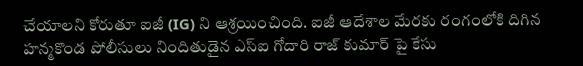చేయాలని కోరుతూ ఐజీ (IG) ని ఆశ్రయించింది. ఐజీ ఆదేశాల మేరకు రంగంలోకి దిగిన హన్మకొండ పోలీసులు నిందితుడైన ఎస్ఐ గోదారి రాజ్ కుమార్ పై కేసు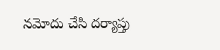నమోదు చేసి దర్యాప్తు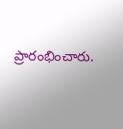ప్రారంభించారు.